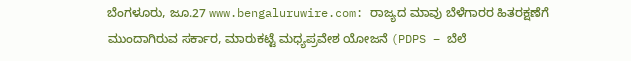ಬೆಂಗಳೂರು, ಜೂ.27 www.bengaluruwire.com: ರಾಜ್ಯದ ಮಾವು ಬೆಳೆಗಾರರ ಹಿತರಕ್ಷಣೆಗೆ ಮುಂದಾಗಿರುವ ಸರ್ಕಾರ, ಮಾರುಕಟ್ಟೆ ಮಧ್ಯಪ್ರವೇಶ ಯೋಜನೆ (PDPS – ಬೆಲೆ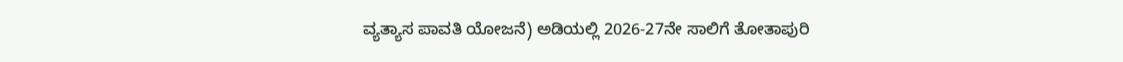ವ್ಯತ್ಯಾಸ ಪಾವತಿ ಯೋಜನೆ) ಅಡಿಯಲ್ಲಿ 2026-27ನೇ ಸಾಲಿಗೆ ತೋತಾಪುರಿ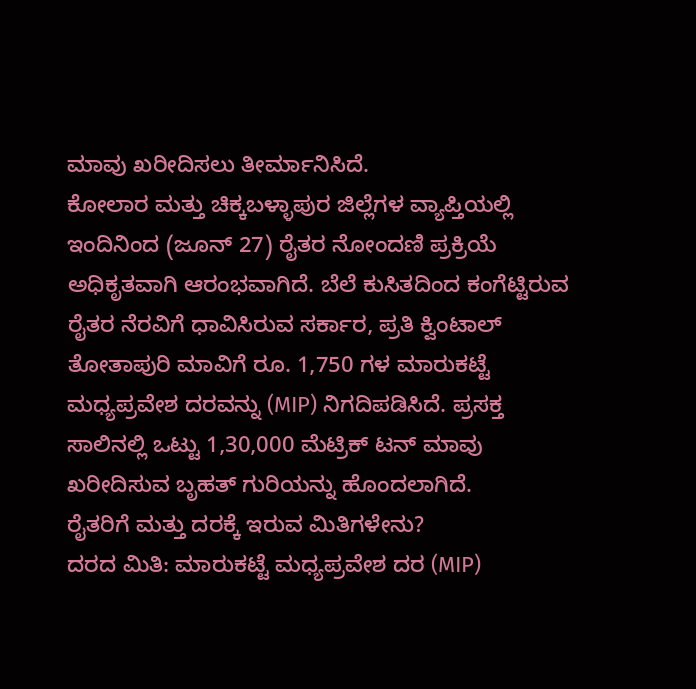ಮಾವು ಖರೀದಿಸಲು ತೀರ್ಮಾನಿಸಿದೆ.
ಕೋಲಾರ ಮತ್ತು ಚಿಕ್ಕಬಳ್ಳಾಪುರ ಜಿಲ್ಲೆಗಳ ವ್ಯಾಪ್ತಿಯಲ್ಲಿ ಇಂದಿನಿಂದ (ಜೂನ್ 27) ರೈತರ ನೋಂದಣಿ ಪ್ರಕ್ರಿಯೆ ಅಧಿಕೃತವಾಗಿ ಆರಂಭವಾಗಿದೆ. ಬೆಲೆ ಕುಸಿತದಿಂದ ಕಂಗೆಟ್ಟಿರುವ ರೈತರ ನೆರವಿಗೆ ಧಾವಿಸಿರುವ ಸರ್ಕಾರ, ಪ್ರತಿ ಕ್ವಿಂಟಾಲ್ ತೋತಾಪುರಿ ಮಾವಿಗೆ ರೂ. 1,750 ಗಳ ಮಾರುಕಟ್ಟೆ ಮಧ್ಯಪ್ರವೇಶ ದರವನ್ನು (MIP) ನಿಗದಿಪಡಿಸಿದೆ. ಪ್ರಸಕ್ತ ಸಾಲಿನಲ್ಲಿ ಒಟ್ಟು 1,30,000 ಮೆಟ್ರಿಕ್ ಟನ್ ಮಾವು ಖರೀದಿಸುವ ಬೃಹತ್ ಗುರಿಯನ್ನು ಹೊಂದಲಾಗಿದೆ.
ರೈತರಿಗೆ ಮತ್ತು ದರಕ್ಕೆ ಇರುವ ಮಿತಿಗಳೇನು?
ದರದ ಮಿತಿ: ಮಾರುಕಟ್ಟೆ ಮಧ್ಯಪ್ರವೇಶ ದರ (MIP)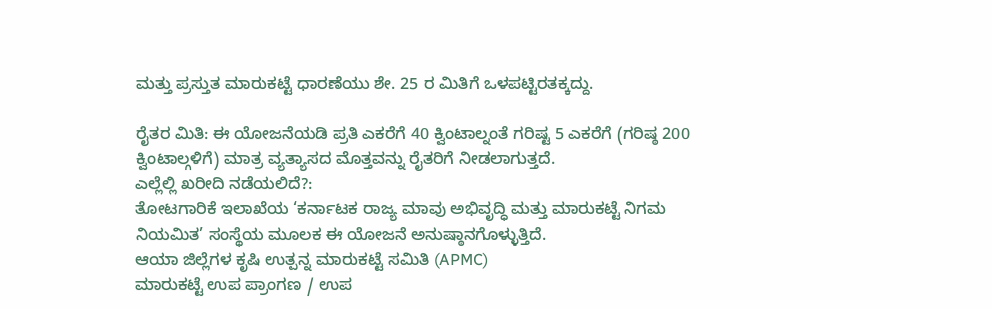ಮತ್ತು ಪ್ರಸ್ತುತ ಮಾರುಕಟ್ಟೆ ಧಾರಣೆಯು ಶೇ. 25 ರ ಮಿತಿಗೆ ಒಳಪಟ್ಟಿರತಕ್ಕದ್ದು.

ರೈತರ ಮಿತಿ: ಈ ಯೋಜನೆಯಡಿ ಪ್ರತಿ ಎಕರೆಗೆ 40 ಕ್ವಿಂಟಾಲ್ನಂತೆ ಗರಿಷ್ಟ 5 ಎಕರೆಗೆ (ಗರಿಷ್ಠ 200 ಕ್ವಿಂಟಾಲ್ಗಳಿಗೆ) ಮಾತ್ರ ವ್ಯತ್ಯಾಸದ ಮೊತ್ತವನ್ನು ರೈತರಿಗೆ ನೀಡಲಾಗುತ್ತದೆ.
ಎಲ್ಲೆಲ್ಲಿ ಖರೀದಿ ನಡೆಯಲಿದೆ?:
ತೋಟಗಾರಿಕೆ ಇಲಾಖೆಯ ‘ಕರ್ನಾಟಕ ರಾಜ್ಯ ಮಾವು ಅಭಿವೃದ್ಧಿ ಮತ್ತು ಮಾರುಕಟ್ಟೆ ನಿಗಮ ನಿಯಮಿತ’ ಸಂಸ್ಥೆಯ ಮೂಲಕ ಈ ಯೋಜನೆ ಅನುಷ್ಠಾನಗೊಳ್ಳುತ್ತಿದೆ.
ಆಯಾ ಜಿಲ್ಲೆಗಳ ಕೃಷಿ ಉತ್ಪನ್ನ ಮಾರುಕಟ್ಟೆ ಸಮಿತಿ (APMC)
ಮಾರುಕಟ್ಟೆ ಉಪ ಪ್ರಾಂಗಣ / ಉಪ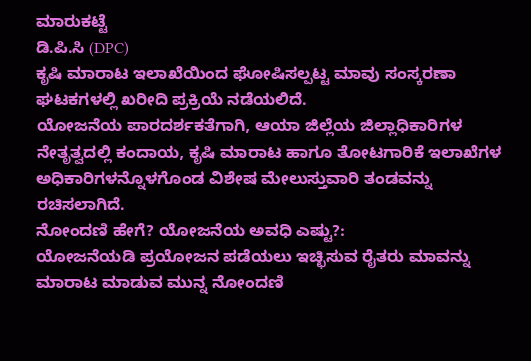ಮಾರುಕಟ್ಟೆ
ಡಿ.ಪಿ.ಸಿ (DPC)
ಕೃಷಿ ಮಾರಾಟ ಇಲಾಖೆಯಿಂದ ಘೋಷಿಸಲ್ಪಟ್ಟ ಮಾವು ಸಂಸ್ಕರಣಾ ಘಟಕಗಳಲ್ಲಿ ಖರೀದಿ ಪ್ರಕ್ರಿಯೆ ನಡೆಯಲಿದೆ.
ಯೋಜನೆಯ ಪಾರದರ್ಶಕತೆಗಾಗಿ, ಆಯಾ ಜಿಲ್ಲೆಯ ಜಿಲ್ಲಾಧಿಕಾರಿಗಳ ನೇತೃತ್ವದಲ್ಲಿ ಕಂದಾಯ, ಕೃಷಿ ಮಾರಾಟ ಹಾಗೂ ತೋಟಗಾರಿಕೆ ಇಲಾಖೆಗಳ ಅಧಿಕಾರಿಗಳನ್ನೊಳಗೊಂಡ ವಿಶೇಷ ಮೇಲುಸ್ತುವಾರಿ ತಂಡವನ್ನು ರಚಿಸಲಾಗಿದೆ.
ನೋಂದಣಿ ಹೇಗೆ? ಯೋಜನೆಯ ಅವಧಿ ಎಷ್ಟು?:
ಯೋಜನೆಯಡಿ ಪ್ರಯೋಜನ ಪಡೆಯಲು ಇಚ್ಛಿಸುವ ರೈತರು ಮಾವನ್ನು ಮಾರಾಟ ಮಾಡುವ ಮುನ್ನ ನೋಂದಣಿ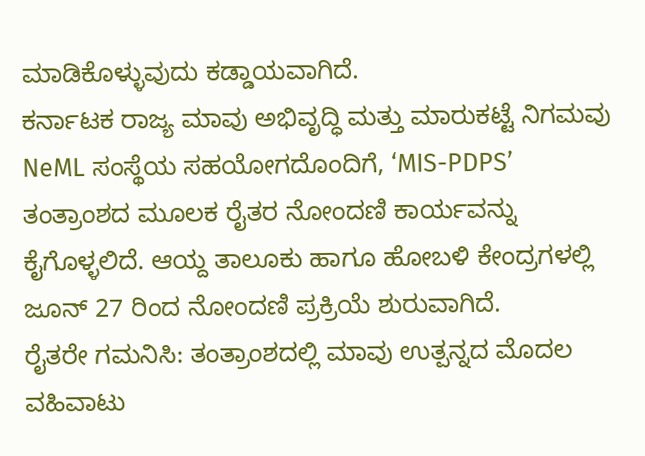ಮಾಡಿಕೊಳ್ಳುವುದು ಕಡ್ಡಾಯವಾಗಿದೆ.
ಕರ್ನಾಟಕ ರಾಜ್ಯ ಮಾವು ಅಭಿವೃದ್ಧಿ ಮತ್ತು ಮಾರುಕಟ್ಟೆ ನಿಗಮವು NeML ಸಂಸ್ಥೆಯ ಸಹಯೋಗದೊಂದಿಗೆ, ‘MIS-PDPS’ ತಂತ್ರಾಂಶದ ಮೂಲಕ ರೈತರ ನೋಂದಣಿ ಕಾರ್ಯವನ್ನು ಕೈಗೊಳ್ಳಲಿದೆ. ಆಯ್ದ ತಾಲೂಕು ಹಾಗೂ ಹೋಬಳಿ ಕೇಂದ್ರಗಳಲ್ಲಿ ಜೂನ್ 27 ರಿಂದ ನೋಂದಣಿ ಪ್ರಕ್ರಿಯೆ ಶುರುವಾಗಿದೆ.
ರೈತರೇ ಗಮನಿಸಿ: ತಂತ್ರಾಂಶದಲ್ಲಿ ಮಾವು ಉತ್ಪನ್ನದ ಮೊದಲ ವಹಿವಾಟು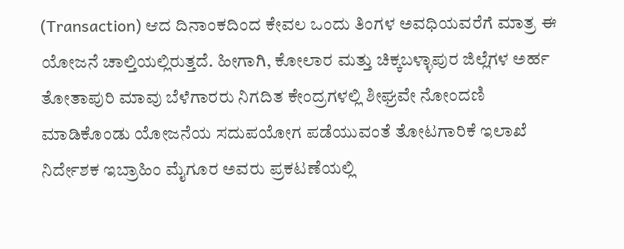(Transaction) ಆದ ದಿನಾಂಕದಿಂದ ಕೇವಲ ಒಂದು ತಿಂಗಳ ಅವಧಿಯವರೆಗೆ ಮಾತ್ರ ಈ ಯೋಜನೆ ಚಾಲ್ತಿಯಲ್ಲಿರುತ್ತದೆ. ಹೀಗಾಗಿ, ಕೋಲಾರ ಮತ್ತು ಚಿಕ್ಕಬಳ್ಳಾಪುರ ಜಿಲ್ಲೆಗಳ ಅರ್ಹ ತೋತಾಪುರಿ ಮಾವು ಬೆಳೆಗಾರರು ನಿಗದಿತ ಕೇಂದ್ರಗಳಲ್ಲಿ ಶೀಘ್ರವೇ ನೋಂದಣಿ ಮಾಡಿಕೊಂಡು ಯೋಜನೆಯ ಸದುಪಯೋಗ ಪಡೆಯುವಂತೆ ತೋಟಗಾರಿಕೆ ಇಲಾಖೆ ನಿರ್ದೇಶಕ ಇಬ್ರಾಹಿಂ ಮೈಗೂರ ಅವರು ಪ್ರಕಟಣೆಯಲ್ಲಿ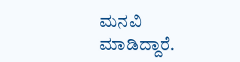ಮನವಿ ಮಾಡಿದ್ದಾರೆ.